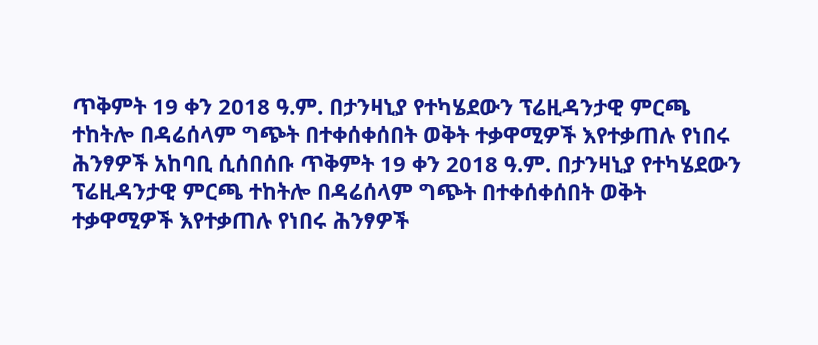ጥቅምት 19 ቀን 2018 ዓ.ም. በታንዛኒያ የተካሄደውን ፕሬዚዳንታዊ ምርጫ ተከትሎ በዳሬሰላም ግጭት በተቀሰቀሰበት ወቅት ተቃዋሚዎች እየተቃጠሉ የነበሩ ሕንፃዎች አከባቢ ሲሰበሰቡ ጥቅምት 19 ቀን 2018 ዓ.ም. በታንዛኒያ የተካሄደውን ፕሬዚዳንታዊ ምርጫ ተከትሎ በዳሬሰላም ግጭት በተቀሰቀሰበት ወቅት ተቃዋሚዎች እየተቃጠሉ የነበሩ ሕንፃዎች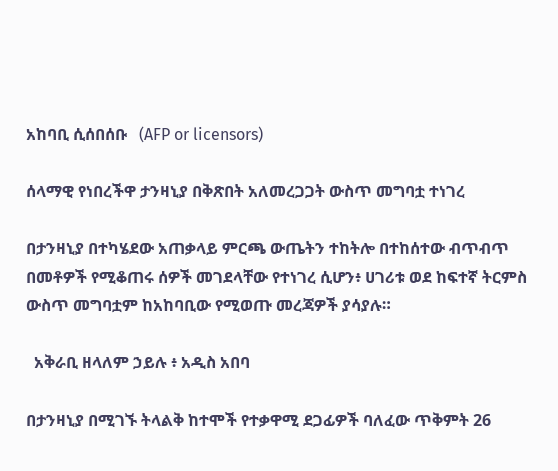አከባቢ ሲሰበሰቡ   (AFP or licensors)

ሰላማዊ የነበረችዋ ታንዛኒያ በቅጽበት አለመረጋጋት ውስጥ መግባቷ ተነገረ

በታንዛኒያ በተካሄደው አጠቃላይ ምርጫ ውጤትን ተከትሎ በተከሰተው ብጥብጥ በመቶዎች የሚቆጠሩ ሰዎች መገደላቸው የተነገረ ሲሆን፥ ሀገሪቱ ወደ ከፍተኛ ትርምስ ውስጥ መግባቷም ከአከባቢው የሚወጡ መረጃዎች ያሳያሉ።

  አቅራቢ ዘላለም ኃይሉ ፥ አዲስ አበባ

በታንዛኒያ በሚገኙ ትላልቅ ከተሞች የተቃዋሚ ደጋፊዎች ባለፈው ጥቅምት 26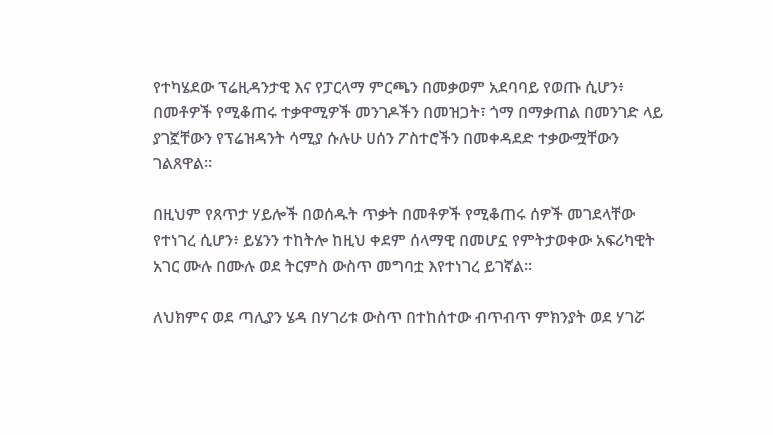የተካሄደው ፕሬዚዳንታዊ እና የፓርላማ ምርጫን በመቃወም አደባባይ የወጡ ሲሆን፥ በመቶዎች የሚቆጠሩ ተቃዋሚዎች መንገዶችን በመዝጋት፣ ጎማ በማቃጠል በመንገድ ላይ ያገኟቸውን የፕሬዝዳንት ሳሚያ ሱሉሁ ሀሰን ፖስተሮችን በመቀዳደድ ተቃውሟቸውን ገልጸዋል።

በዚህም የጸጥታ ሃይሎች በወሰዱት ጥቃት በመቶዎች የሚቆጠሩ ሰዎች መገደላቸው የተነገረ ሲሆን፥ ይሄንን ተከትሎ ከዚህ ቀደም ሰላማዊ በመሆኗ የምትታወቀው አፍሪካዊት አገር ሙሉ በሙሉ ወደ ትርምስ ውስጥ መግባቷ እየተነገረ ይገኛል።

ለህክምና ወደ ጣሊያን ሄዳ በሃገሪቱ ውስጥ በተከሰተው ብጥብጥ ምክንያት ወደ ሃገሯ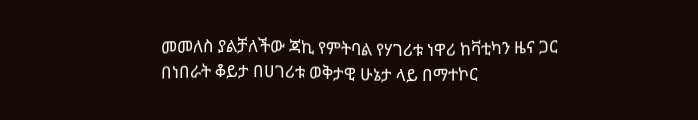መመለስ ያልቻለችው ጃኪ የምትባል የሃገሪቱ ነዋሪ ከቫቲካን ዜና ጋር በነበራት ቆይታ በሀገሪቱ ወቅታዊ ሁኔታ ላይ በማተኮር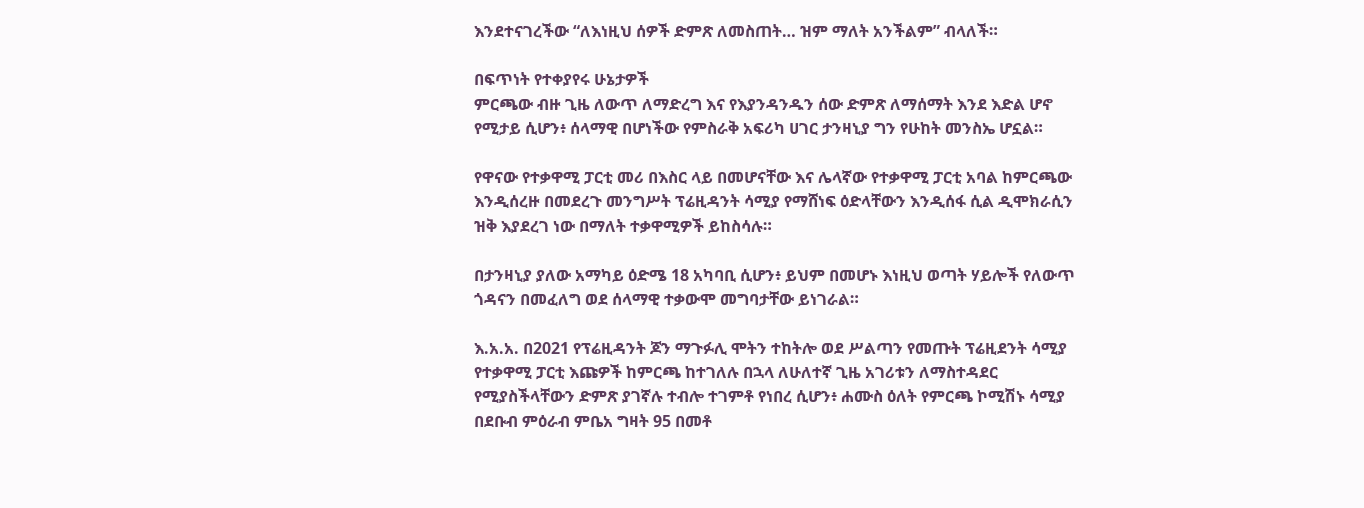እንደተናገረችው “ለእነዚህ ሰዎች ድምጽ ለመስጠት… ዝም ማለት አንችልም” ብላለች።

በፍጥነት የተቀያየሩ ሁኔታዎች
ምርጫው ብዙ ጊዜ ለውጥ ለማድረግ እና የእያንዳንዱን ሰው ድምጽ ለማሰማት እንደ እድል ሆኖ የሚታይ ሲሆን፥ ሰላማዊ በሆነችው የምስራቅ አፍሪካ ሀገር ታንዛኒያ ግን የሁከት መንስኤ ሆኗል።

የዋናው የተቃዋሚ ፓርቲ መሪ በእስር ላይ በመሆናቸው እና ሌላኛው የተቃዋሚ ፓርቲ አባል ከምርጫው እንዲሰረዙ በመደረጉ መንግሥት ፕሬዚዳንት ሳሚያ የማሸነፍ ዕድላቸውን እንዲሰፋ ሲል ዲሞክራሲን ዝቅ እያደረገ ነው በማለት ተቃዋሚዎች ይከስሳሉ።

በታንዛኒያ ያለው አማካይ ዕድሜ 18 አካባቢ ሲሆን፥ ይህም በመሆኑ እነዚህ ወጣት ሃይሎች የለውጥ ጎዳናን በመፈለግ ወደ ሰላማዊ ተቃውሞ መግባታቸው ይነገራል።

እ.አ.አ. በ2021 የፕሬዚዳንት ጆን ማጉፉሊ ሞትን ተከትሎ ወደ ሥልጣን የመጡት ፕሬዚደንት ሳሚያ የተቃዋሚ ፓርቲ እጩዎች ከምርጫ ከተገለሉ በኋላ ለሁለተኛ ጊዜ አገሪቱን ለማስተዳደር የሚያስችላቸውን ድምጽ ያገኛሉ ተብሎ ተገምቶ የነበረ ሲሆን፥ ሐሙስ ዕለት የምርጫ ኮሚሽኑ ሳሚያ በደቡብ ምዕራብ ምቤአ ግዛት 95 በመቶ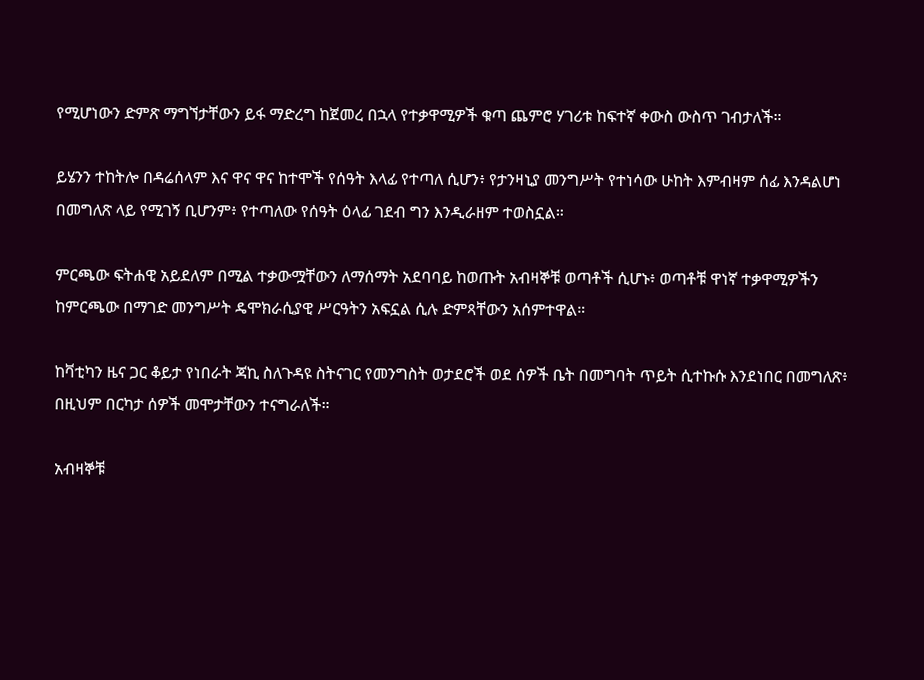የሚሆነውን ድምጽ ማግኘታቸውን ይፋ ማድረግ ከጀመረ በኋላ የተቃዋሚዎች ቁጣ ጨምሮ ሃገሪቱ ከፍተኛ ቀውስ ውስጥ ገብታለች።

ይሄንን ተከትሎ በዳሬሰላም እና ዋና ዋና ከተሞች የሰዓት እላፊ የተጣለ ሲሆን፥ የታንዛኒያ መንግሥት የተነሳው ሁከት እምብዛም ሰፊ እንዳልሆነ በመግለጽ ላይ የሚገኝ ቢሆንም፥ የተጣለው የሰዓት ዕላፊ ገደብ ግን እንዲራዘም ተወስኗል።

ምርጫው ፍትሐዊ አይደለም በሚል ተቃውሟቸውን ለማሰማት አደባባይ ከወጡት አብዛኞቹ ወጣቶች ሲሆኑ፥ ወጣቶቹ ዋነኛ ተቃዋሚዎችን ከምርጫው በማገድ መንግሥት ዴሞክራሲያዊ ሥርዓትን አፍኗል ሲሉ ድምጻቸውን አሰምተዋል።

ከቫቲካን ዜና ጋር ቆይታ የነበራት ጃኪ ስለጉዳዩ ስትናገር የመንግስት ወታደሮች ወደ ሰዎች ቤት በመግባት ጥይት ሲተኩሱ እንደነበር በመግለጽ፥ በዚህም በርካታ ሰዎች መሞታቸውን ተናግራለች።

አብዛኞቹ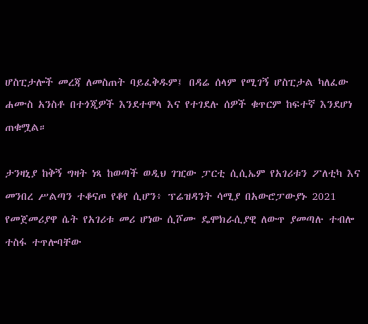ሆስፒታሎች መረጃ ለመስጠት ባይፈቅዱም፤ በዳሬ ሰላም የሚገኝ ሆስፒታል ካለፈው ሐሙስ አንስቶ በተጎጂዎች እንደተሞላ እና የተገደሉ ሰዎች ቁጥርም ከፍተኛ እንደሆነ ጠቁሟል።

ታንዛኒያ ከቅኝ ግዛት ነጻ ከወጣች ወዲህ ገዢው ፓርቲ ሲሲኤም የአገሪቱን ፖለቲካ እና መንበረ ሥልጣን ተቆናጦ የቆየ ሲሆን፥ ፕሬዝዳንት ሳሚያ በአውሮፓውያኑ 2021 የመጀመሪያዋ ሴት የአገሪቱ መሪ ሆነው ሲሾሙ ዴሞክራሲያዊ ለውጥ ያመጣሉ ተብሎ ተስፋ ተጥሎባቸው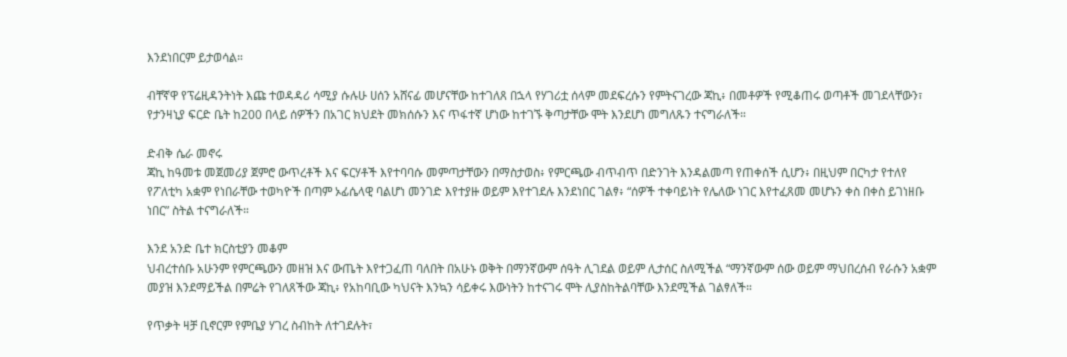እንደነበርም ይታወሳል።

ብቸኛዋ የፕሬዚዳንትነት እጩ ተወዳዳሪ ሳሚያ ሱሉሁ ሀሰን አሸናፊ መሆናቸው ከተገለጸ በኋላ የሃገሪቷ ሰላም መደፍረሱን የምትናገረው ጃኪ፥ በመቶዎች የሚቆጠሩ ወጣቶች መገደላቸውን፣ የታንዛኒያ ፍርድ ቤት ከ200 በላይ ሰዎችን በአገር ክህደት መክሰሱን እና ጥፋተኛ ሆነው ከተገኙ ቅጣታቸው ሞት እንደሆነ መግለጹን ተናግራለች።

ድብቅ ሴራ መኖሩ
ጃኪ ከዓመቱ መጀመሪያ ጀምሮ ውጥረቶች እና ፍርሃቶች እየተባባሱ መምጣታቸውን በማስታወስ፥ የምርጫው ብጥብጥ በድንገት እንዳልመጣ የጠቀሰች ሲሆን፥ በዚህም በርካታ የተለየ የፖለቲካ አቋም የነበራቸው ተወካዮች በጣም ኦፊሴላዊ ባልሆነ መንገድ እየተያዙ ወይም እየተገደሉ እንደነበር ገልፃ፥ “ሰዎች ተቀባይነት የሌለው ነገር እየተፈጸመ መሆኑን ቀስ በቀስ ይገነዘቡ ነበር” ስትል ተናግራለች።

እንደ አንድ ቤተ ክርስቲያን መቆም
ህብረተሰቡ አሁንም የምርጫውን መዘዝ እና ውጤት እየተጋፈጠ ባለበት በአሁኑ ወቅት በማንኛውም ሰዓት ሊገደል ወይም ሊታሰር ስለሚችል “ማንኛውም ሰው ወይም ማህበረሰብ የራሱን አቋም መያዝ እንደማይችል በምሬት የገለጸችው ጃኪ፥ የአከባቢው ካህናት እንኳን ሳይቀሩ እውነትን ከተናገሩ ሞት ሊያስከትልባቸው እንደሚችል ገልፃለች።

የጥቃት ዛቻ ቢኖርም የምቤያ ሃገረ ስብከት ለተገደሉት፣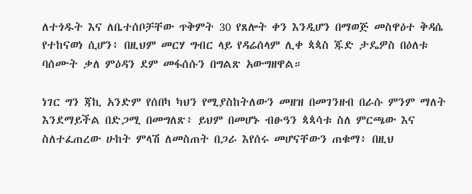ለተጎዱት እና ለቤተሰቦቻቸው ጥቅምት 30 የጸሎት ቀን እንዲሆን በማወጅ መስዋዕተ ቅዳሴ የተከናወነ ሲሆን፥ በዚህም መርሃ ግብር ላይ የዳሬሰላም ሊቀ ጳጳስ ጁድ ታዴዎስ በዕለቱ ባሰሙት ቃለ ምዕዳን ደም መፋሰሱን በግልጽ አውግዘዋል።

ነገር ግን ጃኪ አንድም የሰበካ ካህን የሚያስከትለውን መዘዝ በመገንዘብ በራሱ ምንም ማለት እንደማይችል በድጋሚ በመግለጽ፥ ይህም በመሆኑ ብፁዓን ጳጳሳቱ ስለ ምርጫው እና ስለተፈጠረው ሁከት ምላሽ ለመስጠት በጋራ እየሰሩ መሆናቸውን ጠቁማ፥ በዚህ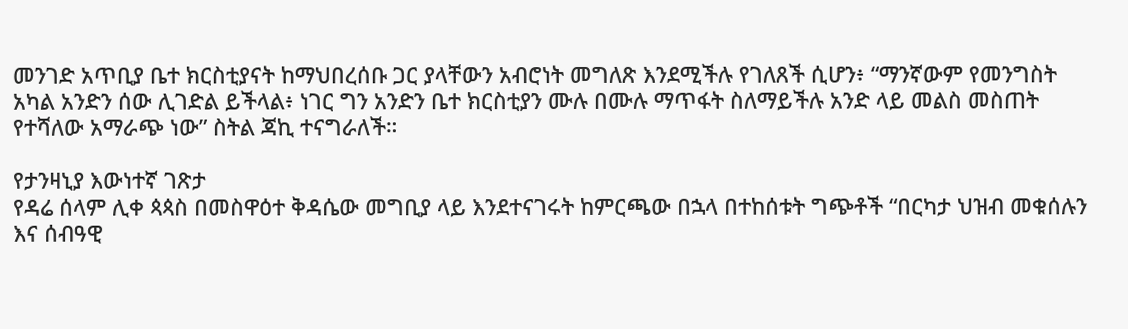መንገድ አጥቢያ ቤተ ክርስቲያናት ከማህበረሰቡ ጋር ያላቸውን አብሮነት መግለጽ እንደሚችሉ የገለጸች ሲሆን፥ “ማንኛውም የመንግስት አካል አንድን ሰው ሊገድል ይችላል፥ ነገር ግን አንድን ቤተ ክርስቲያን ሙሉ በሙሉ ማጥፋት ስለማይችሉ አንድ ላይ መልስ መስጠት የተሻለው አማራጭ ነው” ስትል ጃኪ ተናግራለች።

የታንዛኒያ እውነተኛ ገጽታ
የዳሬ ሰላም ሊቀ ጳጳስ በመስዋዕተ ቅዳሴው መግቢያ ላይ እንደተናገሩት ከምርጫው በኋላ በተከሰቱት ግጭቶች “በርካታ ህዝብ መቁሰሉን እና ሰብዓዊ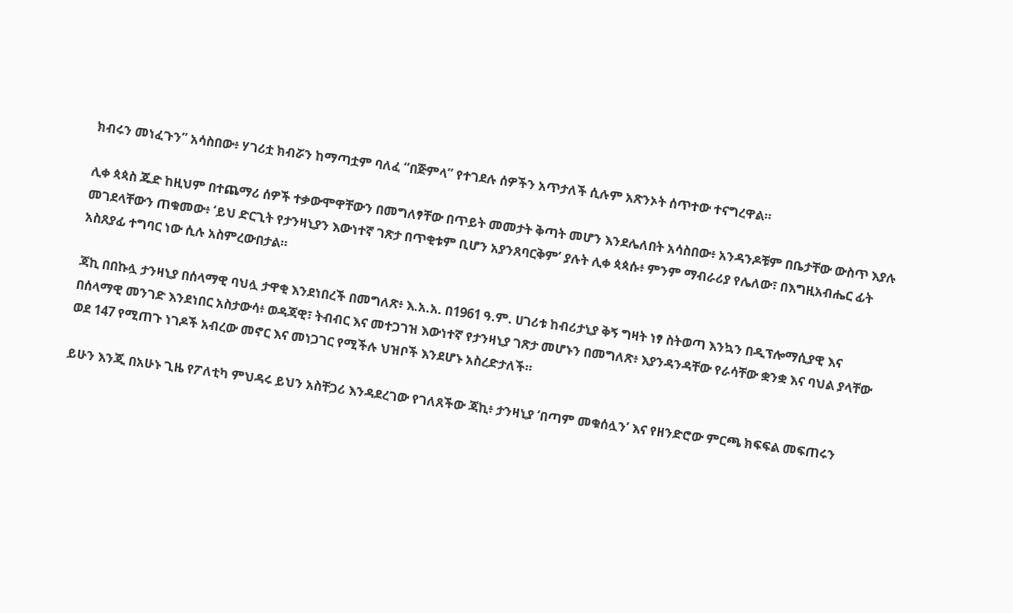ክብሩን መነፈጉን” አሳስበው፥ ሃገሪቷ ክብሯን ከማጣቷም ባለፈ “በጅምላ” የተገደሉ ሰዎችን አጥታለች ሲሉም አጽንኦት ሰጥተው ተናግረዋል።

ሊቀ ጳጳስ ጁድ ከዚህም በተጨማሪ ሰዎች ተቃውሞዋቸውን በመግለፃቸው በጥይት መመታት ቅጣት መሆን እንደሌለበት አሳስበው፥ አንዳንዶቹም በቤታቸው ውስጥ እያሉ መገደላቸውን ጠቁመው፥ ‘ይህ ድርጊት የታንዛኒያን እውነተኛ ገጽታ በጥቂቱም ቢሆን አያንጸባርቅም’ ያሉት ሊቀ ጳጳሱ፥ ምንም ማብራሪያ የሌለው፣ በእግዚአብሔር ፊት አስጸያፊ ተግባር ነው ሲሉ አስምረውበታል።

ጃኪ በበኩሏ ታንዛኒያ በሰላማዊ ባህሏ ታዋቂ እንደነበረች በመግለጽ፥ እ.አ.አ. በ1961 ዓ.ም. ሀገሪቱ ከብሪታኒያ ቅኝ ግዛት ነፃ ስትወጣ እንኳን በዲፕሎማሲያዊ እና በሰላማዊ መንገድ እንደነበር አስታውሳ፥ ወዳጃዊ፣ ትብብር እና መተጋገዝ እውነተኛ የታንዛኒያ ገጽታ መሆኑን በመግለጽ፥ እያንዳንዳቸው የራሳቸው ቋንቋ እና ባህል ያላቸው ወደ 147 የሚጠጉ ነገዶች አብረው መኖር እና መነጋገር የሚችሉ ህዝቦች እንደሆኑ አስረድታለች።

ይሁን እንጂ በአሁኑ ጊዜ የፖለቲካ ምህዳሩ ይህን አስቸጋሪ እንዳደረገው የገለጸችው ጃኪ፥ ታንዛኒያ ‘በጣም መቁሰሏን’ እና የዘንድሮው ምርጫ ክፍፍል መፍጠሩን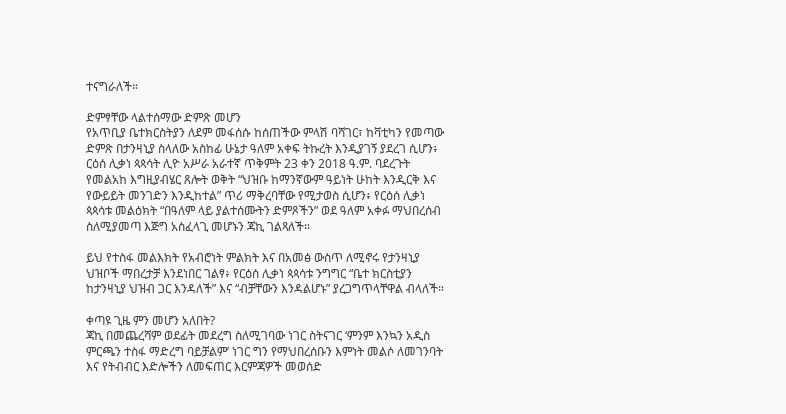ተናግራለች።

ድምፃቸው ላልተሰማው ድምጽ መሆን
የአጥቢያ ቤተክርስትያን ለደም መፋሰሱ ከሰጠችው ምላሽ ባሻገር፣ ከቫቲካን የመጣው ድምጽ በታንዛኒያ ስላለው አስከፊ ሁኔታ ዓለም አቀፍ ትኩረት እንዲያገኝ ያደረገ ሲሆን፥ ርዕሰ ሊቃነ ጳጳሳት ሊዮ አሥራ አራተኛ ጥቅምት 23 ቀን 2018 ዓ.ም. ባደረጉት የመልአከ እግዚያብሄር ጸሎት ወቅት “ህዝቡ ከማንኛውም ዓይነት ሁከት እንዲርቅ እና የውይይት መንገድን እንዲከተል” ጥሪ ማቅረባቸው የሚታወስ ሲሆን፥ የርዕሰ ሊቃነ ጳጳሳቱ መልዕክት “በዓለም ላይ ያልተሰሙትን ድምጾችን” ወደ ዓለም አቀፉ ማህበረሰብ ስለሚያመጣ እጅግ አስፈላጊ መሆኑን ጃኪ ገልጻለች።

ይህ የተስፋ መልእክት የአብሮነት ምልክት እና በአመፅ ውስጥ ለሚኖሩ የታንዛኒያ ህዝቦች ማበረታቻ እንደነበር ገልፃ፥ የርዕሰ ሊቃነ ጳጳሳቱ ንግግር “ቤተ ክርስቲያን ከታንዛኒያ ህዝብ ጋር እንዳለች” እና “ብቻቸውን እንዳልሆኑ” ያረጋግጥላቸዋል ብላለች።

ቀጣዩ ጊዜ ምን መሆን አለበት?
ጃኪ በመጨረሻም ወደፊት መደረግ ስለሚገባው ነገር ስትናገር ‘ምንም እንኳን አዲስ ምርጫን ተስፋ ማድረግ ባይቻልም’ ነገር ግን የማህበረሰቡን እምነት መልሶ ለመገንባት እና የትብብር እድሎችን ለመፍጠር እርምጃዎች መወሰድ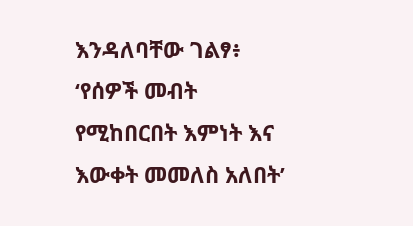እንዳለባቸው ገልፃ፥ ‘የሰዎች መብት የሚከበርበት እምነት እና እውቀት መመለስ አለበት’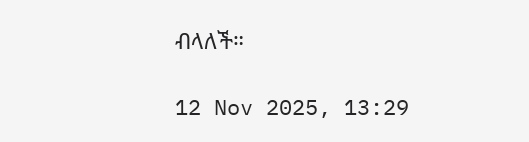ብላለች።

12 Nov 2025, 13:29